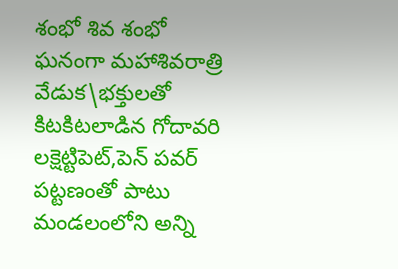శంభో శివ శంభో
ఘనంగా మహాశివరాత్రి వేడుక\భక్తులతో కిటకిటలాడిన గోదావరి
లక్షెట్టిపెట్,పెన్ పవర్
పట్టణంతో పాటు మండలంలోని అన్ని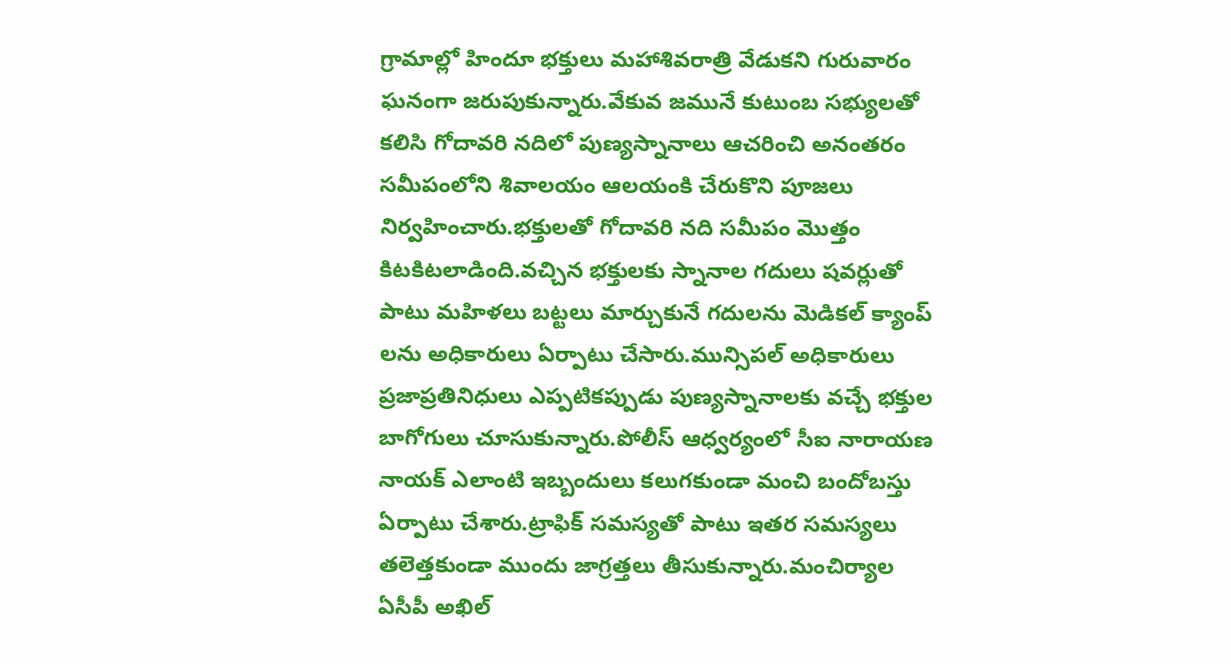గ్రామాల్లో హిందూ భక్తులు మహాశివరాత్రి వేడుకని గురువారం ఘనంగా జరుపుకున్నారు.వేకువ జమునే కుటుంబ సభ్యులతో కలిసి గోదావరి నదిలో పుణ్యస్నానాలు ఆచరించి అనంతరం సమీపంలోని శివాలయం ఆలయంకి చేరుకొని పూజలు నిర్వహించారు.భక్తులతో గోదావరి నది సమీపం మొత్తం కిటకిటలాడింది.వచ్చిన భక్తులకు స్నానాల గదులు షవర్లుతో పాటు మహిళలు బట్టలు మార్చుకునే గదులను మెడికల్ క్యాంప్ లను అధికారులు ఏర్పాటు చేసారు.మున్సిపల్ అధికారులు ప్రజాప్రతినిధులు ఎప్పటికప్పుడు పుణ్యస్నానాలకు వచ్చే భక్తుల బాగోగులు చూసుకున్నారు.పోలీస్ ఆధ్వర్యంలో సీఐ నారాయణ నాయక్ ఎలాంటి ఇబ్బందులు కలుగకుండా మంచి బందోబస్తు ఏర్పాటు చేశారు.ట్రాఫిక్ సమస్యతో పాటు ఇతర సమస్యలు తలెత్తకుండా ముందు జాగ్రత్తలు తీసుకున్నారు.మంచిర్యాల ఏసీపీ అఖిల్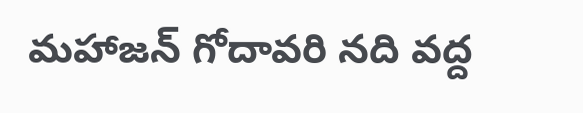మహాజన్ గోదావరి నది వద్ద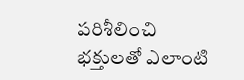పరిశీలించి భక్తులతో ఎలాంటి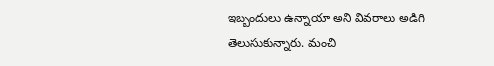ఇబ్బందులు ఉన్నాయా అని వివరాలు అడిగి తెలుసుకున్నారు. మంచి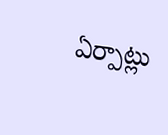ఏర్పాట్లు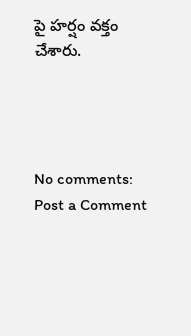పై హర్షం వక్తం చేశారు.




No comments:
Post a Comment